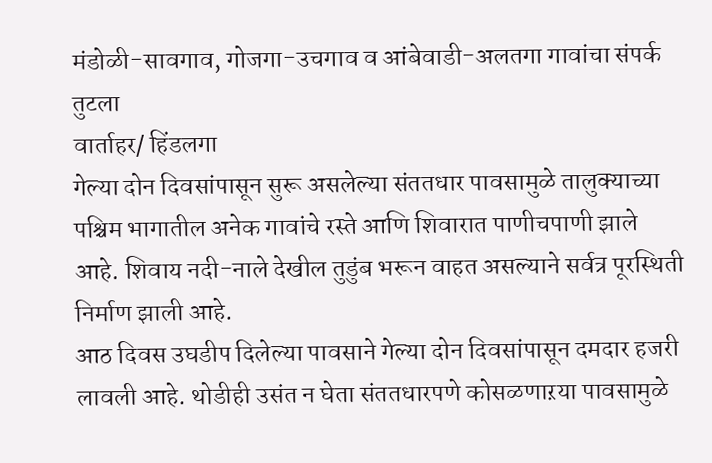मंडोळी-सावगाव, गोजगा-उचगाव व आंबेवाडी-अलतगा गावांचा संपर्क तुटला
वार्ताहर/ हिंडलगा
गेल्या दोन दिवसांपासून सुरू असलेल्या संततधार पावसामुळे तालुक्याच्या पश्चिम भागातील अनेक गावांचे रस्ते आणि शिवारात पाणीचपाणी झाले आहे. शिवाय नदी-नाले देखील तुडुंब भरून वाहत असल्याने सर्वत्र पूरस्थिती निर्माण झाली आहे.
आठ दिवस उघडीप दिलेल्या पावसाने गेल्या दोन दिवसांपासून दमदार हजरी लावली आहे. थोडीही उसंत न घेता संततधारपणे कोसळणाऱया पावसामुळे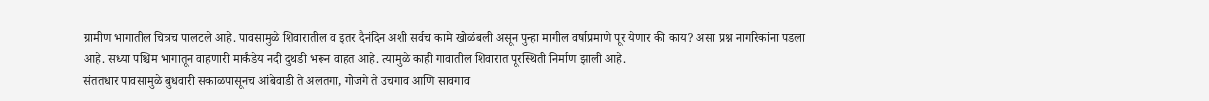ग्रामीण भागातील चित्रच पालटले आहे. पावसामुळे शिवारातील व इतर दैनंदिन अशी सर्वच कामे खोळंबली असून पुन्हा मागील वर्षाप्रमाणे पूर येणार की काय? असा प्रश्न नागरिकांना पडला आहे. सध्या पश्चिम भागातून वाहणारी मार्कंडेय नदी दुथडी भरून वाहत आहे. त्यामुळे काही गावातील शिवारात पूरस्थिती निर्माण झाली आहे.
संततधार पावसामुळे बुधवारी सकाळपासूनच आंबेवाडी ते अलतगा, गोजगे ते उचगाव आणि सावगाव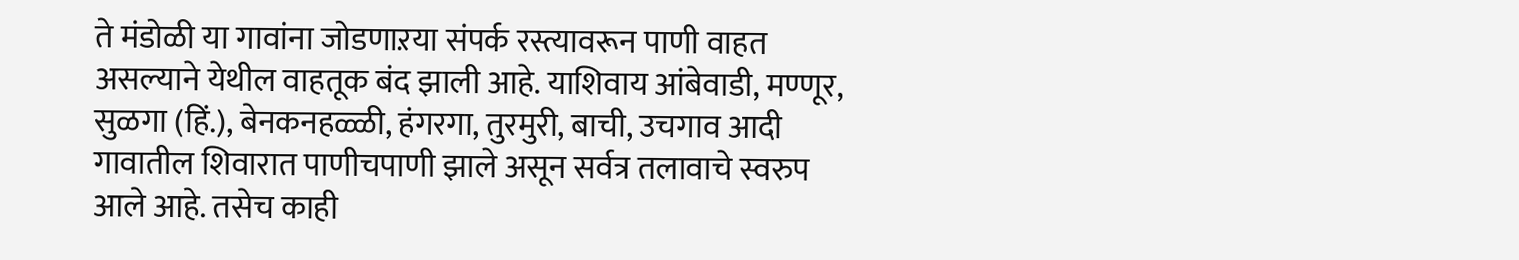ते मंडोळी या गावांना जोडणाऱया संपर्क रस्त्यावरून पाणी वाहत असल्याने येथील वाहतूक बंद झाली आहे. याशिवाय आंबेवाडी, मण्णूर, सुळगा (हिं.), बेनकनहळ्ळी, हंगरगा, तुरमुरी, बाची, उचगाव आदी गावातील शिवारात पाणीचपाणी झाले असून सर्वत्र तलावाचे स्वरुप आले आहे. तसेच काही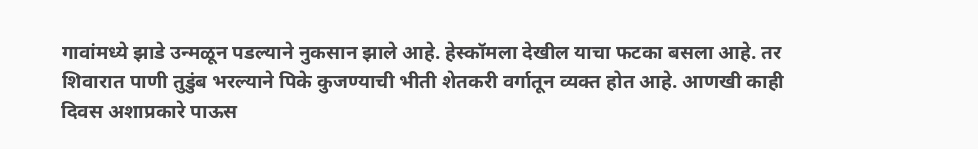गावांमध्ये झाडे उन्मळून पडल्याने नुकसान झाले आहे. हेस्कॉमला देखील याचा फटका बसला आहे. तर शिवारात पाणी तुडुंब भरल्याने पिके कुजण्याची भीती शेतकरी वर्गातून व्यक्त होत आहे. आणखी काही दिवस अशाप्रकारे पाऊस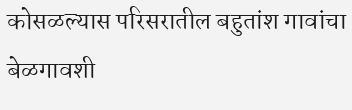कोसळल्यास परिसरातील बहुतांश गावांचा बेळगावशी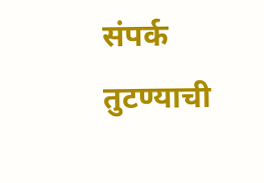संपर्क तुटण्याची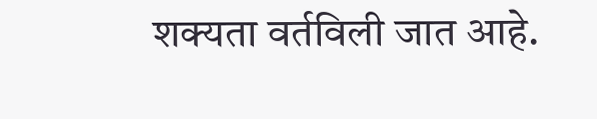शक्यता वर्तविली जात आहे.